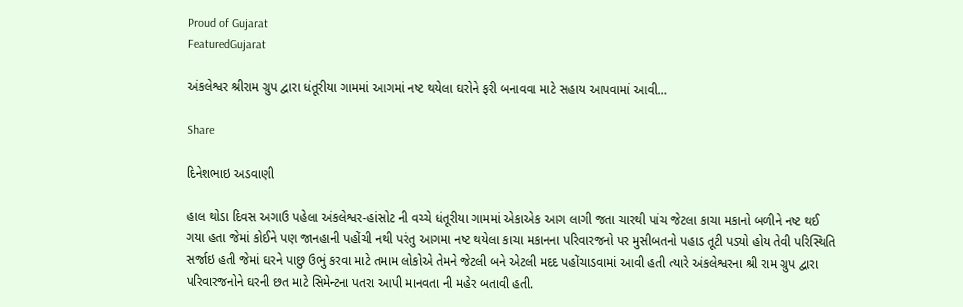Proud of Gujarat
FeaturedGujarat

અંકલેશ્વર શ્રીરામ ગ્રુપ દ્વારા ધંતૂરીયા ગામમાં આગમાં નષ્ટ થયેલા ઘરોને ફરી બનાવવા માટે સહાય આપવામાં આવી…

Share

દિનેશભાઇ અડવાણી

હાલ થોડા દિવસ અગાઉ પહેલા અંકલેશ્વર-હાંસોટ ની વચ્ચે ધંતૂરીયા ગામમાં એકાએક આગ લાગી જતા ચારથી પાંચ જેટલા કાચા મકાનો બળીને નષ્ટ થઈ ગયા હતા જેમાં કોઈને પણ જાનહાની પહોંચી નથી પરંતુ આગમા નષ્ટ થયેલા કાચા મકાનના પરિવારજનો પર મુસીબતનો પહાડ તૂટી પડ્યો હોય તેવી પરિસ્થિતિ સર્જાઇ હતી જેમાં ઘરને પાછુ ઉભું કરવા માટે તમામ લોકોએ તેમને જેટલી બને એટલી મદદ પહોંચાડવામાં આવી હતી ત્યારે અંકલેશ્વરના શ્રી રામ ગ્રુપ દ્વારા પરિવારજનોને ઘરની છત માટે સિમેન્ટના પતરા આપી માનવતા ની મહેર બતાવી હતી.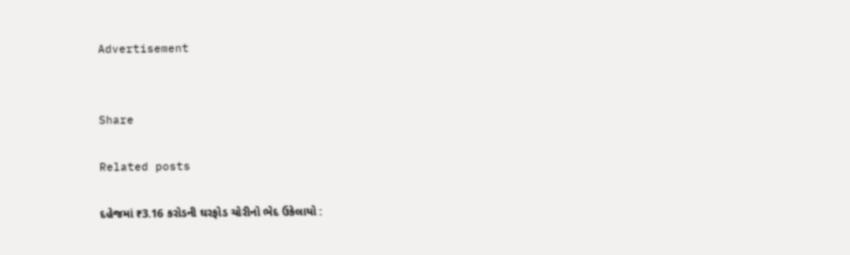Advertisement


Share

Related posts

દહેજમાં ₹3.16 કરોડની ઘરફોડ ચોરીનો ભેદ ઉકેલાયો :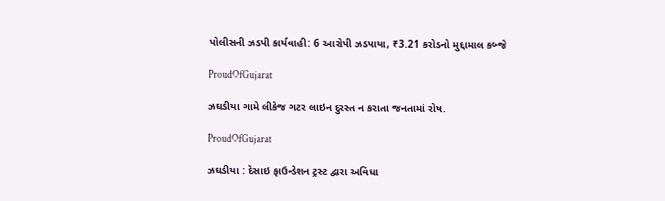પોલીસની ઝડપી કાર્યવાહી: 6 આરોપી ઝડપાયા, ₹3.21 કરોડનો મુદ્દામાલ કબ્જે

ProudOfGujarat

ઝઘડીયા ગામે લીકેજ ગટર લાઇન દુરસ્ત ન કરાતા જનતામાં રોષ.

ProudOfGujarat

ઝઘડીયા : દેસાઇ ફાઉન્ડેશન ટ્રસ્ટ દ્વારા અવિધા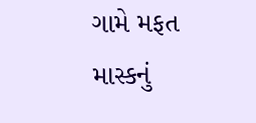ગામે મફત માસ્કનું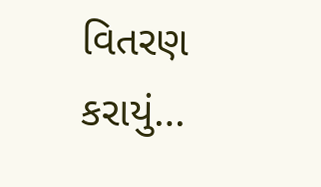વિતરણ કરાયું…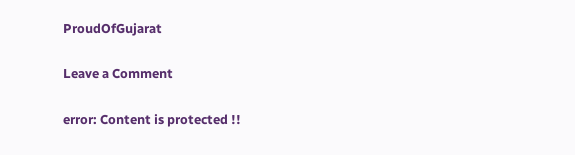ProudOfGujarat

Leave a Comment

error: Content is protected !!